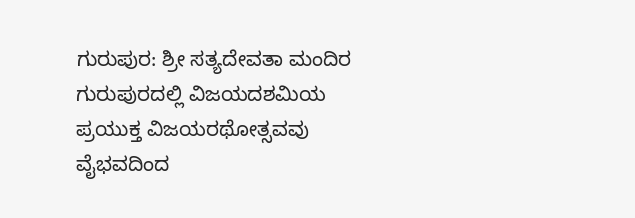ಗುರುಪುರ: ಶ್ರೀ ಸತ್ಯದೇವತಾ ಮಂದಿರ ಗುರುಪುರದಲ್ಲಿ ವಿಜಯದಶಮಿಯ ಪ್ರಯುಕ್ತ ವಿಜಯರಥೋತ್ಸವವು ವೈಭವದಿಂದ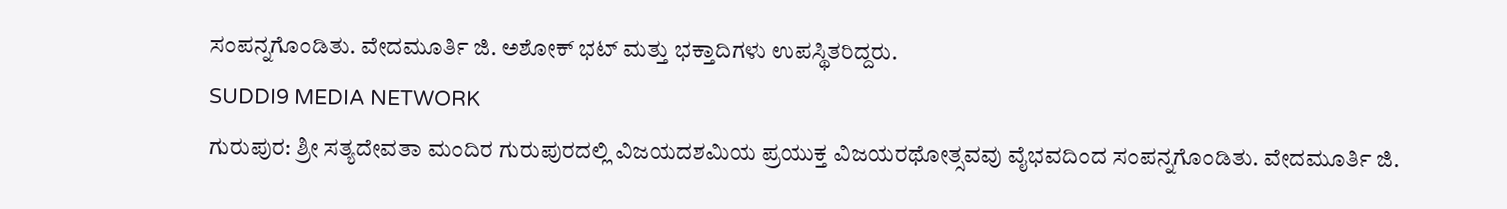ಸಂಪನ್ನಗೊಂಡಿತು. ವೇದಮೂರ್ತಿ ಜಿ. ಅಶೋಕ್ ಭಟ್ ಮತ್ತು ಭಕ್ತಾದಿಗಳು ಉಪಸ್ಥಿತರಿದ್ದರು.
SUDDI9 MEDIA NETWORK
ಗುರುಪುರ: ಶ್ರೀ ಸತ್ಯದೇವತಾ ಮಂದಿರ ಗುರುಪುರದಲ್ಲಿ ವಿಜಯದಶಮಿಯ ಪ್ರಯುಕ್ತ ವಿಜಯರಥೋತ್ಸವವು ವೈಭವದಿಂದ ಸಂಪನ್ನಗೊಂಡಿತು. ವೇದಮೂರ್ತಿ ಜಿ.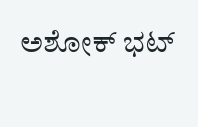ಅಶೋಕ್ ಭಟ್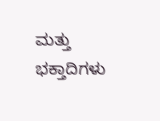ಮತ್ತು ಭಕ್ತಾದಿಗಳು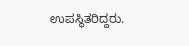ಉಪಸ್ಥಿತರಿದ್ದರು.